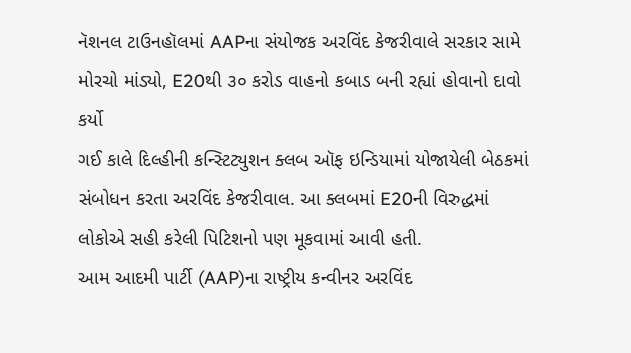નૅશનલ ટાઉનહૉલમાં AAPના સંયોજક અરવિંદ કેજરીવાલે સરકાર સામે મોરચો માંડ્યો, E20થી ૩૦ કરોડ વાહનો કબાડ બની રહ્યાં હોવાનો દાવો કર્યો
ગઈ કાલે દિલ્હીની કન્સ્ટિટ્યુશન ક્લબ ઑફ ઇન્ડિયામાં યોજાયેલી બેઠકમાં સંબોધન કરતા અરવિંદ કેજરીવાલ. આ ક્લબમાં E20ની વિરુદ્ધમાં લોકોએ સહી કરેલી પિટિશનો પણ મૂકવામાં આવી હતી.
આમ આદમી પાર્ટી (AAP)ના રાષ્ટ્રીય કન્વીનર અરવિંદ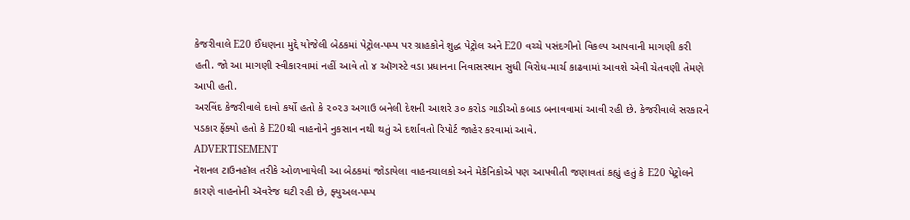કેજરીવાલે E20 ઈંધણના મુદ્દે યોજેલી બેઠકમાં પેટ્રોલ-પમ્પ પર ગ્રાહકોને શુદ્ધ પેટ્રોલ અને E20 વચ્ચે પસંદગીનો વિકલ્પ આપવાની માગણી કરી હતી. જો આ માગણી સ્વીકારવામાં નહીં આવે તો ૪ ઑગસ્ટે વડા પ્રધાનના નિવાસસ્થાન સુધી વિરોધ-માર્ચ કાઢવામાં આવશે એવી ચેતવણી તેમણે આપી હતી.
અરવિંદ કેજરીવાલે દાવો કર્યો હતો કે ૨૦૨૩ અગાઉ બનેલી દેશની આશરે ૩૦ કરોડ ગાડીઓ કબાડ બનાવવામાં આવી રહી છે. કેજરીવાલે સરકારને પડકાર ફેંક્યો હતો કે E20થી વાહનોને નુકસાન નથી થતું એ દર્શાવતો રિપોર્ટ જાહેર કરવામાં આવે.
ADVERTISEMENT
નૅશનલ ટાઉનહૉલ તરીકે ઓળખાયેલી આ બેઠકમાં જોડાયેલા વાહનચાલકો અને મેકૅનિકોએ પણ આપવીતી જણાવતાં કહ્યું હતું કે E20 પેટ્રોલને કારણે વાહનોની ઍવરેજ ઘટી રહી છે, ફ્યુઅલ-પમ્પ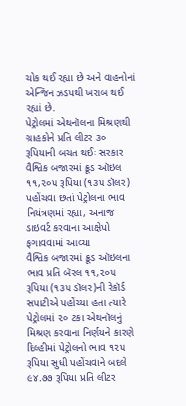ચોક થઈ રહ્યા છે અને વાહનોનાં એન્જિન ઝડપથી ખરાબ થઈ રહ્યાં છે.
પેટ્રોલમાં એથનૉલના મિશ્રણથી ગ્રાહકોને પ્રતિ લીટર ૩૦ રૂપિયાની બચત થઈઃ સરકાર
વૈશ્વિક બજારમાં ક્રૂડ ઑઇલ ૧૧,૨૦૫ રૂપિયા (૧૩૫ ડૉલર) પહોંચવા છતાં પેટ્રોલના ભાવ નિયંત્રણમાં રહ્યા, અનાજ ડાઇવર્ટ કરવાના આક્ષેપો ફગાવવામાં આવ્યા
વૈશ્વિક બજારમાં ક્રૂડ ઑઇલના ભાવ પ્રતિ બૅરલ ૧૧,૨૦૫ રૂપિયા (૧૩૫ ડૉલર)ની રેકૉર્ડ સપાટીએ પહોંચ્યા હતા ત્યારે પેટ્રોલમાં ૨૦ ટકા એથનૉલનું મિશ્રણ કરવાના નિર્ણયને કારણે દિલ્હીમાં પેટ્રોલનો ભાવ ૧૨૫ રૂપિયા સુધી પહોંચવાને બદલે ૯૪.૭૭ રૂપિયા પ્રતિ લીટર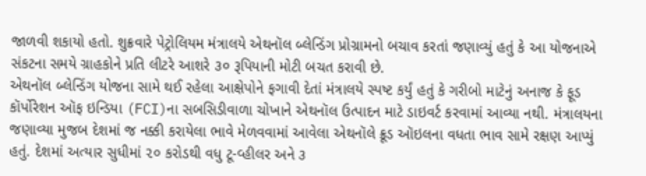જાળવી શકાયો હતો. શુક્રવારે પેટ્રોલિયમ મંત્રાલયે એથનૉલ બ્લેન્ડિંગ પ્રોગ્રામનો બચાવ કરતાં જણાવ્યું હતું કે આ યોજનાએ સંકટના સમયે ગ્રાહકોને પ્રતિ લીટરે આશરે ૩૦ રૂપિયાની મોટી બચત કરાવી છે.
એથનૉલ બ્લેન્ડિંગ યોજના સામે થઈ રહેલા આક્ષેપોને ફગાવી દેતાં મંત્રાલયે સ્પષ્ટ કર્યું હતું કે ગરીબો માટેનું અનાજ કે ફૂડ કૉર્પોરેશન ઑફ ઇન્ડિયા (FCI)ના સબસિડીવાળા ચોખાને એથનૉલ ઉત્પાદન માટે ડાઇવર્ટ કરવામાં આવ્યા નથી. મંત્રાલયના જણાવ્યા મુજબ દેશમાં જ નક્કી કરાયેલા ભાવે મેળવવામાં આવેલા એથનૉલે ક્રૂડ ઑઇલના વધતા ભાવ સામે રક્ષણ આપ્યું હતું. દેશમાં અત્યાર સુધીમાં ૨૦ કરોડથી વધુ ટૂ-વ્હીલર અને ૩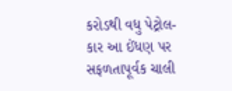કરોડથી વધુ પેટ્રોલ-કાર આ ઈંધણ પર સફળતાપૂર્વક ચાલી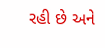રહી છે અને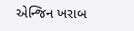એન્જિન ખરાબ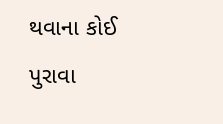થવાના કોઈ પુરાવા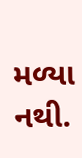મળ્યા નથી.